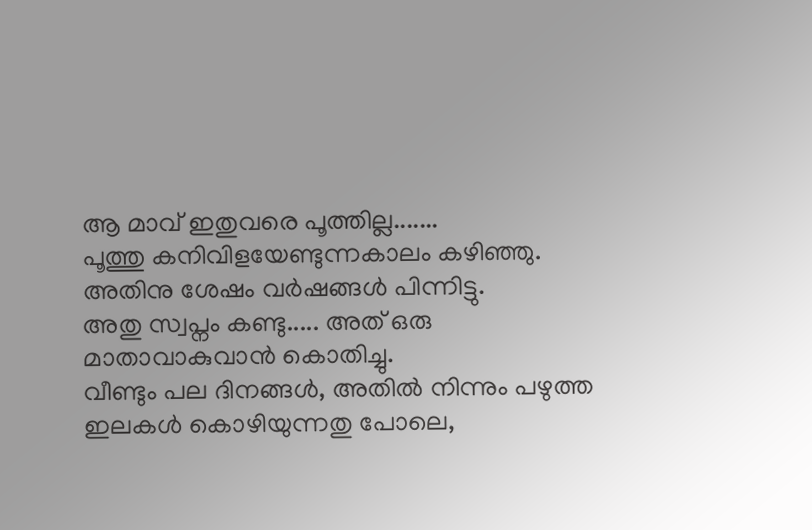ആ മാവ് ഇതുവരെ പൂത്തില്ല.......
പൂത്തു കനിവിളയേണ്ടുന്നകാലം കഴിഞ്ഞു.
അതിനു ശേഷം വർഷങ്ങൾ പിന്നിട്ടു.
അതു സ്വപ്നം കണ്ടു..... അത് ഒരു
മാതാവാകുവാൻ കൊതിച്ചു.
വീണ്ടും പല ദിനങ്ങൾ, അതിൽ നിന്നും പഴുത്ത ഇലകൾ കൊഴിയുന്നതു പോലെ,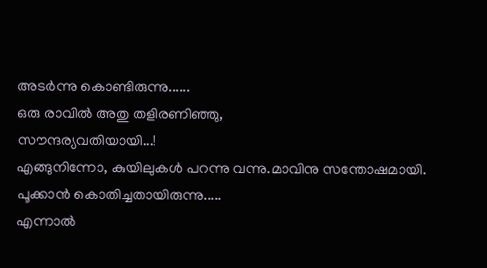അടർന്നു കൊണ്ടിരുന്നു......
ഒരു രാവിൽ അതു തളിരണിഞ്ഞു,
സൗന്ദര്യവതിയായി...!
എങ്ങുനിന്നോ, കുയിലുകൾ പറന്നു വന്നു.മാവിനു സന്തോഷമായി.
പൂക്കാൻ കൊതിച്ചതായിരുന്നു.....
എന്നാൽ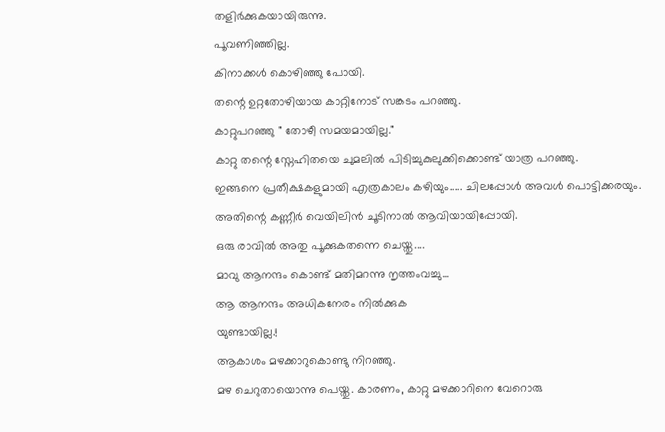തളിർക്കുകയായിരുന്നു.
പൂവണിഞ്ഞില്ല.
കിനാക്കൾ കൊഴിഞ്ഞു പോയി.
തന്റെ ഉറ്റതോഴിയായ കാറ്റിനോട് സങ്കടം പറഞ്ഞു.
കാറ്റുപറഞ്ഞു " തോഴീ സമയമായില്ല."
കാറ്റു തന്റെ സ്നേഹിതയെ ചുമലിൽ പിടിച്ചുകുലുക്കിക്കൊണ്ട് യാത്ര പറഞ്ഞു.
ഇങ്ങനെ പ്രതീക്ഷകളുമായി എത്രകാലം കഴിയും..... ചിലപ്പോൾ അവൾ പൊട്ടിക്കരയും.
അതിന്റെ കണ്ണീർ വെയിലിൻ ചൂടിനാൽ ആവിയായിപ്പോയി.
ഒരു രാവിൽ അതു പൂക്കുകതന്നെ ചെയ്തു....
മാവു ആനന്ദം കൊണ്ട് മതിമറന്നു നൃത്തംവച്ചു...
ആ ആനന്ദം അധികനേരം നിൽക്കുക
യുണ്ടായില്ല.!
ആകാശം മഴക്കാറുകൊണ്ടു നിറഞ്ഞു.
മഴ ചെറുതായൊന്നു പെയ്തു. കാരണം, കാറ്റു മഴക്കാറിനെ വേറൊരു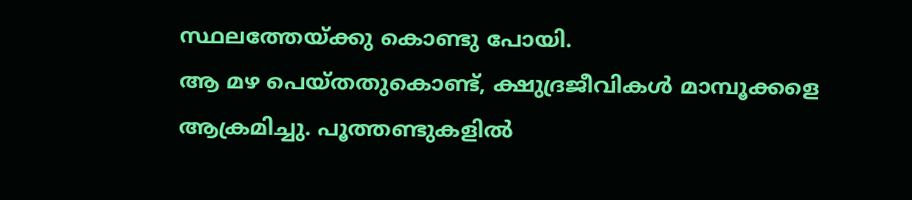സ്ഥലത്തേയ്ക്കു കൊണ്ടു പോയി.
ആ മഴ പെയ്തതുകൊണ്ട്, ക്ഷുദ്രജീവികൾ മാമ്പൂക്കളെ ആക്രമിച്ചു. പൂത്തണ്ടുകളിൽ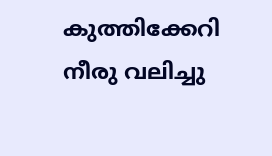കുത്തിക്കേറി നീരു വലിച്ചു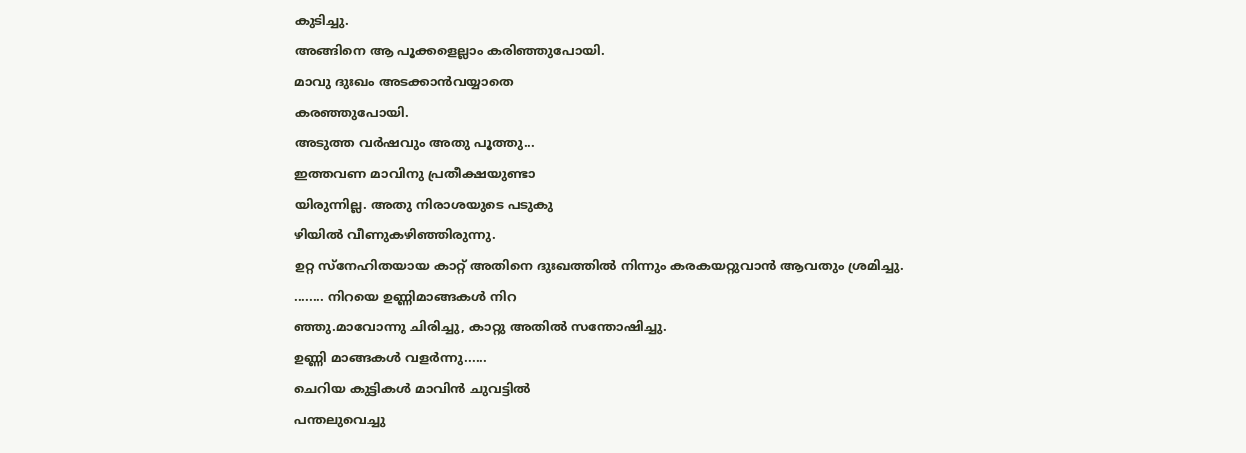കുടിച്ചു.
അങ്ങിനെ ആ പൂക്കളെല്ലാം കരിഞ്ഞുപോയി.
മാവു ദുഃഖം അടക്കാൻവയ്യാതെ
കരഞ്ഞുപോയി.
അടുത്ത വർഷവും അതു പൂത്തു...
ഇത്തവണ മാവിനു പ്രതീക്ഷയുണ്ടാ
യിരുന്നില്ല. അതു നിരാശയുടെ പടുകു
ഴിയിൽ വീണുകഴിഞ്ഞിരുന്നു.
ഉറ്റ സ്നേഹിതയായ കാറ്റ് അതിനെ ദുഃഖത്തിൽ നിന്നും കരകയറ്റുവാൻ ആവതും ശ്രമിച്ചു.
........ നിറയെ ഉണ്ണിമാങ്ങകൾ നിറ
ഞ്ഞു.മാവോന്നു ചിരിച്ചു, കാറ്റു അതിൽ സന്തോഷിച്ചു.
ഉണ്ണി മാങ്ങകൾ വളർന്നു......
ചെറിയ കുട്ടികൾ മാവിൻ ചുവട്ടിൽ
പന്തലുവെച്ചു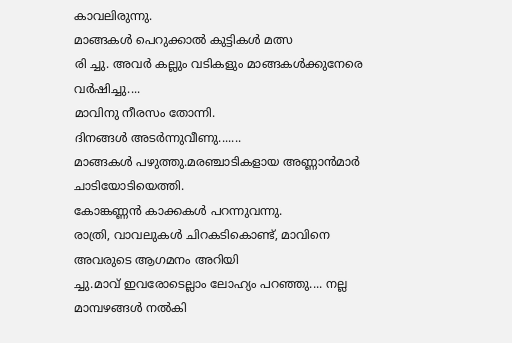കാവലിരുന്നു.
മാങ്ങകൾ പെറുക്കാൽ കുട്ടികൾ മത്സ
രി ച്ചു. അവർ കല്ലും വടികളും മാങ്ങകൾക്കുനേരെ വർഷിച്ചു....
മാവിനു നീരസം തോന്നി.
ദിനങ്ങൾ അടർന്നുവീണു.......
മാങ്ങകൾ പഴുത്തു.മരഞ്ചാടികളായ അണ്ണാൻമാർ ചാടിയോടിയെത്തി.
കോങ്കണ്ണൻ കാക്കകൾ പറന്നുവന്നു.
രാത്രി, വാവലുകൾ ചിറകടികൊണ്ട്, മാവിനെ അവരുടെ ആഗമനം അറിയി
ച്ചു.മാവ് ഇവരോടെല്ലാം ലോഹ്യം പറഞ്ഞു.... നല്ല മാമ്പഴങ്ങൾ നൽകി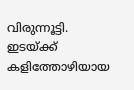വിരുന്നൂട്ടി.
ഇടയ്ക്ക് കളിത്തോഴിയായ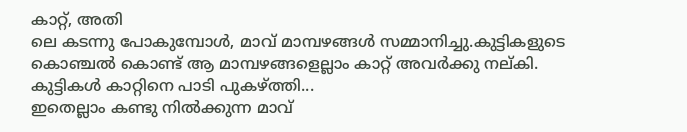കാറ്റ്, അതി
ലെ കടന്നു പോകുമ്പോൾ, മാവ് മാമ്പഴങ്ങൾ സമ്മാനിച്ചു.കുട്ടികളുടെ
കൊഞ്ചൽ കൊണ്ട് ആ മാമ്പഴങ്ങളെല്ലാം കാറ്റ് അവർക്കു നല്കി.
കുട്ടികൾ കാറ്റിനെ പാടി പുകഴ്ത്തി...
ഇതെല്ലാം കണ്ടു നിൽക്കുന്ന മാവ്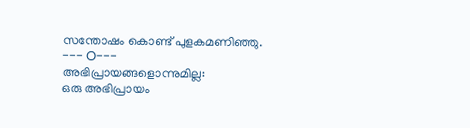സന്തോഷം കൊണ്ട് പുളകമണിഞ്ഞു.
--- O---
അഭിപ്രായങ്ങളൊന്നുമില്ല:
ഒരു അഭിപ്രായം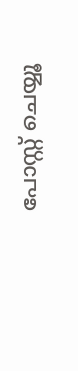പോസ്റ്റ് ചെയ്യൂ